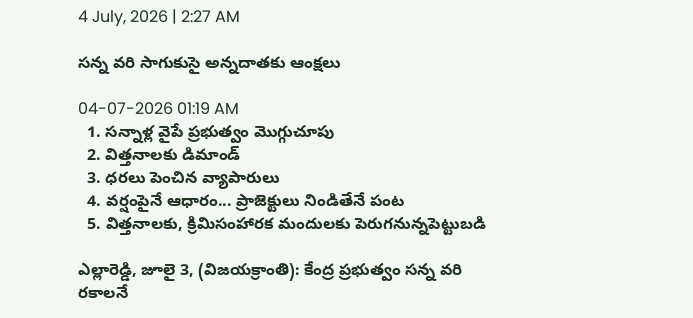4 July, 2026 | 2:27 AM

సన్న వరి సాగుకుసై అన్నదాతకు ఆంక్షలు

04-07-2026 01:19 AM
  1. సన్నాళ్ల వైపే ప్రభుత్వం మొగ్గుచూపు
  2. విత్తనాలకు డిమాండ్
  3. ధరలు పెంచిన వ్యాపారులు
  4. వర్షంపైనే ఆధారం... ప్రాజెక్టులు నిండితేనే పంట
  5. విత్తనాలకు, క్రిమిసంహారక మందులకు పెరుగనున్నపెట్టుబడి

ఎల్లారెడ్డి, జూలై 3, (విజయక్రాంతి): కేంద్ర ప్రభుత్వం సన్న వరి రకాలనే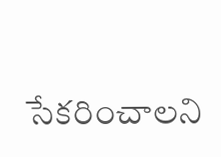సేకరించాలని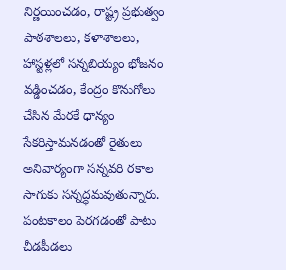నిర్ణయించడం, రాష్ట్ర ప్రభుత్వం పాఠశాలలు, కళాశాలలు, హాస్టళ్లలో సన్నబియ్యం భోజనం వడ్డించడం, కేంద్రం కొనుగోలు చేసిన మేరకే ధాన్యం సేకరిస్తామనడంతో రైతులు అనివార్యంగా సన్నవరి రకాల సాగుకు సన్నద్ధమవుతున్నారు. పంటకాలం పెరగడంతో పాటు చీడపీడలు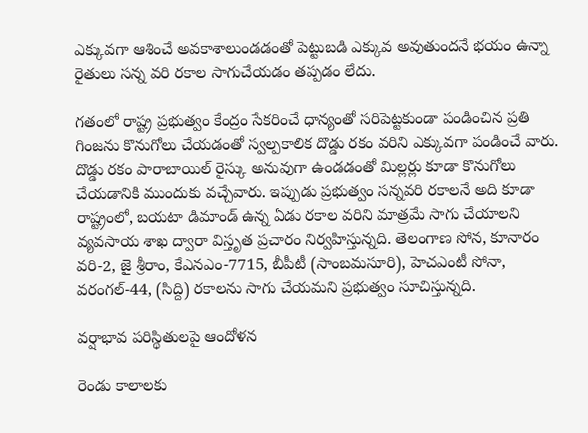ఎక్కువగా ఆశించే అవకాశాలుండడంతో పెట్టుబడి ఎక్కువ అవుతుందనే భయం ఉన్నా రైతులు సన్న వరి రకాల సాగుచేయడం తప్పడం లేదు.

గతంలో రాష్ట్ర ప్రభుత్వం కేంద్రం సేకరించే ధాన్యంతో సరిపెట్టకుండా పండించిన ప్రతి గింజను కొనుగోలు చేయడంతో స్వల్పకాలిక దొడ్డు రకం వరిని ఎక్కువగా పండించే వారు. దొడ్డు రకం పారాబాయిల్ రైస్కు అనువుగా ఉండడంతో మిల్లర్లు కూడా కొనుగోలు చేయడానికి ముందుకు వచ్చేవారు. ఇప్పుడు ప్రభుత్వం సన్నవరి రకాలనే అది కూడా రాష్ట్రంలో, బయటా డిమాండ్ ఉన్న ఏడు రకాల వరిని మాత్రమే సాగు చేయాలని వ్యవసాయ శాఖ ద్వారా విస్తృత ప్రచారం నిర్వహిస్తున్నది. తెలంగాణ సోన, కూనారం వరి-2, జై శ్రీరాం, కేఎనఎం-7715, బీపీటీ (సాంబమసూరి), హెచఎంటీ సోనా, వరంగల్-44, (సిద్ది) రకాలను సాగు చేయమని ప్రభుత్వం సూచిస్తున్నది.

వర్షాభావ పరిస్థితులపై ఆందోళన

రెండు కాలాలకు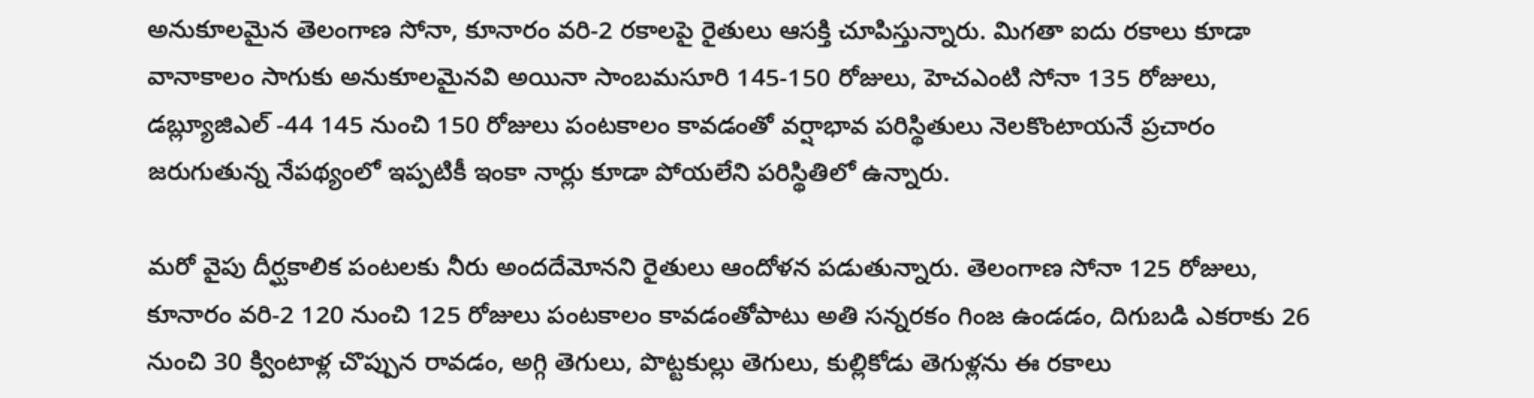అనుకూలమైన తెలంగాణ సోనా, కూనారం వరి-2 రకాలపై రైతులు ఆసక్తి చూపిస్తున్నారు. మిగతా ఐదు రకాలు కూడా వానాకాలం సాగుకు అనుకూలమైనవి అయినా సాంబమసూరి 145-150 రోజులు, హెచఎంటి సోనా 135 రోజులు, డబ్ల్యూజిఎల్ -44 145 నుంచి 150 రోజులు పంటకాలం కావడంతో వర్షాభావ పరిస్థితులు నెలకొంటాయనే ప్రచారం జరుగుతున్న నేపథ్యంలో ఇప్పటికీ ఇంకా నార్లు కూడా పోయలేని పరిస్థితిలో ఉన్నారు.

మరో వైపు దీర్ఘకాలిక పంటలకు నీరు అందదేమోనని రైతులు ఆందోళన పడుతున్నారు. తెలంగాణ సోనా 125 రోజులు, కూనారం వరి-2 120 నుంచి 125 రోజులు పంటకాలం కావడంతోపాటు అతి సన్నరకం గింజ ఉండడం, దిగుబడి ఎకరాకు 26 నుంచి 30 క్వింటాళ్ల చొప్పున రావడం, అగ్గి తెగులు, పొట్టకుల్లు తెగులు, కుల్లికోడు తెగుళ్లను ఈ రకాలు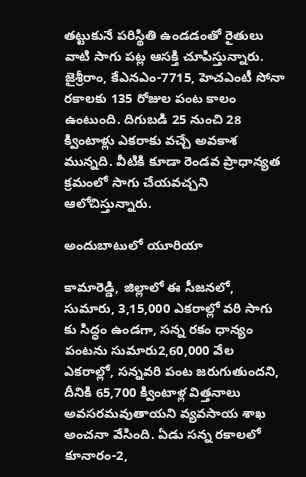తట్టుకునే పరిస్థితి ఉండడంతో రైతులు వాటి సాగు పట్ల ఆసక్తి చూపిస్తున్నారు. జైశ్రీరాం, కేఎనఎం-7715, హెచఎంటీ సోనా రకాలకు 135 రోజుల పంట కాలం ఉంటుంది. దిగుబడి 25 నుంచి 28 క్వింటాళ్లు ఎకరాకు వచ్చే అవకాశ మున్నది. వీటికి కూడా రెండవ ప్రాధాన్యత క్రమంలో సాగు చేయవచ్చని ఆలోచిస్తున్నారు.

అందుబాటులో యూరియా

కామారెడ్డి, జిల్లాలో ఈ సీజనలో, సుమారు, 3,15,000 ఎకరాల్లో వరి సాగు కు సిద్ధం ఉండగా, సన్న రకం ధాన్యం పంటను సుమారు2,60,000 వేల ఎకరాల్లో, సన్నవరి పంట జరుగుతుందని, దీనికి 65,700 క్వింటాళ్ల విత్తనాలు అవసరమవుతాయని వ్యవసాయ శాఖ అంచనా వేసింది. ఏడు సన్న రకాలలో కూనారం-2,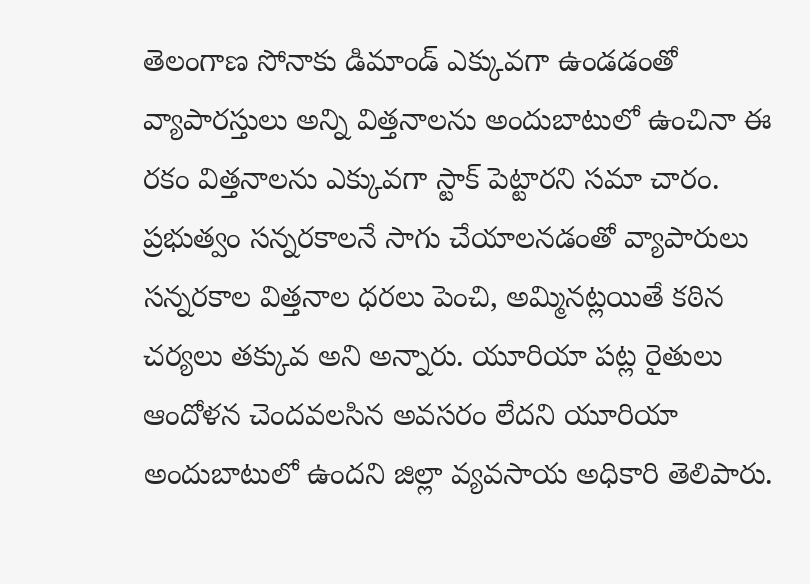తెలంగాణ సోనాకు డిమాండ్ ఎక్కువగా ఉండడంతో వ్యాపారస్తులు అన్ని విత్తనాలను అందుబాటులో ఉంచినా ఈ రకం విత్తనాలను ఎక్కువగా స్టాక్ పెట్టారని సమా చారం. ప్రభుత్వం సన్నరకాలనే సాగు చేయాలనడంతో వ్యాపారులు సన్నరకాల విత్తనాల ధరలు పెంచి, అమ్మినట్లయితే కఠిన చర్యలు తక్కువ అని అన్నారు. యూరియా పట్ల రైతులు ఆందోళన చెందవలసిన అవసరం లేదని యూరియా అందుబాటులో ఉందని జిల్లా వ్యవసాయ అధికారి తెలిపారు.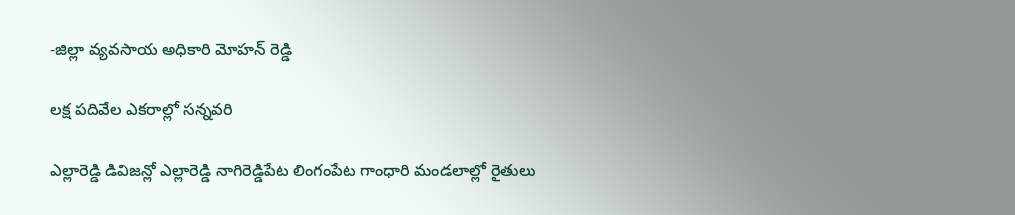-జిల్లా వ్యవసాయ అధికారి మోహన్ రెడ్డి

లక్ష పదివేల ఎకరాల్లో సన్నవరి

ఎల్లారెడ్డి డివిజన్లో ఎల్లారెడ్డి నాగిరెడ్డిపేట లింగంపేట గాంధారి మండలాల్లో రైతులు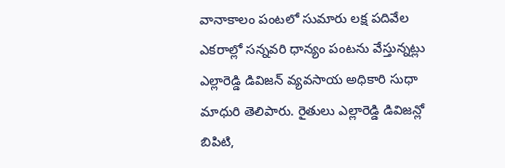వానాకాలం పంటలో సుమారు లక్ష పదివేల ఎకరాల్లో సన్నవరి ధాన్యం పంటను వేస్తున్నట్లు ఎల్లారెడ్డి డివిజన్ వ్యవసాయ అధికారి సుధా మాధురి తెలిపారు. రైతులు ఎల్లారెడ్డి డివిజన్లో బిపిటి,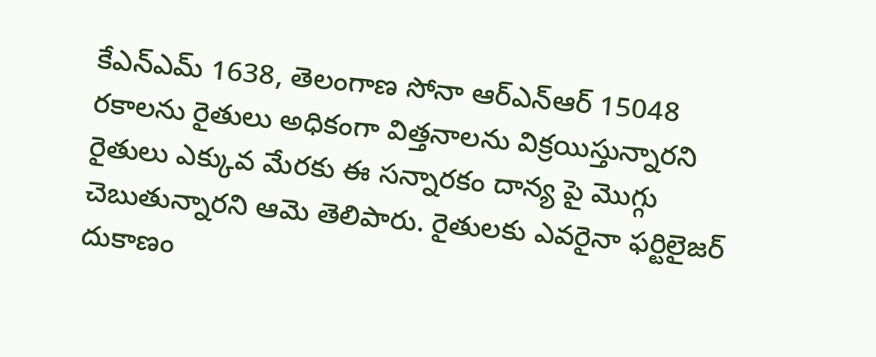కేఎన్‌ఎమ్ 1638, తెలంగాణ సోనా ఆర్‌ఎన్‌ఆర్ 15048 రకాలను రైతులు అధికంగా విత్తనాలను విక్రయిస్తున్నారని రైతులు ఎక్కువ మేరకు ఈ సన్నారకం దాన్య పై మొగ్గు చెబుతున్నారని ఆమె తెలిపారు. రైతులకు ఎవరైనా ఫర్టిలైజర్ దుకాణం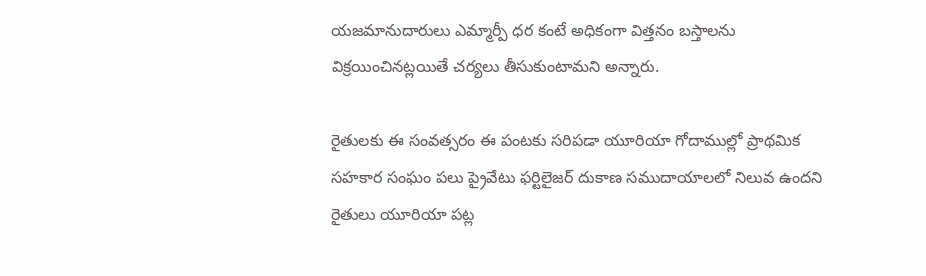యజమానుదారులు ఎమ్మార్పీ ధర కంటే అధికంగా విత్తనం బస్తాలను విక్రయించినట్లయితే చర్యలు తీసుకుంటామని అన్నారు.

రైతులకు ఈ సంవత్సరం ఈ పంటకు సరిపడా యూరియా గోదాముల్లో ప్రాథమిక సహకార సంఘం పలు ప్రైవేటు ఫర్టిలైజర్ దుకాణ సముదాయాలలో నిలువ ఉందని రైతులు యూరియా పట్ల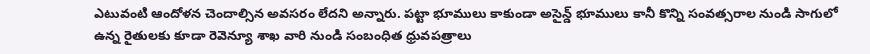ఎటువంటి ఆందోళన చెందాల్సిన అవసరం లేదని అన్నారు. పట్టా భూములు కాకుండా అసైన్డ్ భూములు కానీ కొన్ని సంవత్సరాల నుండి సాగులో ఉన్న రైతులకు కూడా రెవెన్యూ శాఖ వారి నుండి సంబంధిత ధ్రువపత్రాలు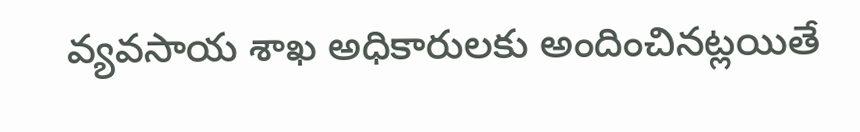వ్యవసాయ శాఖ అధికారులకు అందించినట్లయితే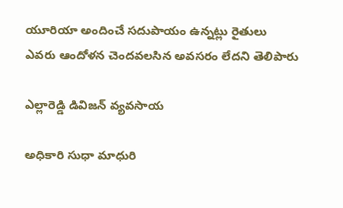యూరియా అందించే సదుపాయం ఉన్నట్లు రైతులు ఎవరు ఆందోళన చెందవలసిన అవసరం లేదని తెలిపారు

ఎల్లారెడ్డి డివిజన్ వ్యవసాయ

అధికారి సుధా మాధురి